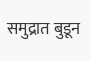समुद्रात बुडून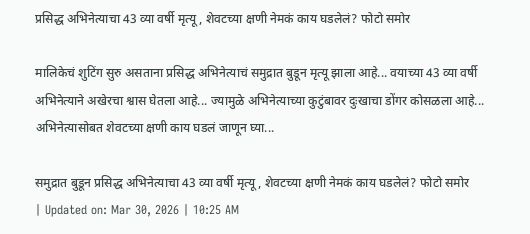प्रसिद्ध अभिनेत्याचा 43 व्या वर्षी मृत्यू, शेवटच्या क्षणी नेमकं काय घडलेलं? फोटो समोर

मालिकेचं शुटिंग सुरु असताना प्रसिद्ध अभिनेत्याचं समुद्रात बुडून मृत्यू झाला आहे... वयाच्या 43 व्या वर्षी अभिनेत्याने अखेरचा श्वास घेतला आहे... ज्यामुळे अभिनेत्याच्या कुटुंबावर दुःखाचा डोंगर कोसळला आहे... अभिनेत्यासोबत शेवटच्या क्षणी काय घडलं जाणून घ्या...

समुद्रात बुडून प्रसिद्ध अभिनेत्याचा 43 व्या वर्षी मृत्यू, शेवटच्या क्षणी नेमकं काय घडलेलं? फोटो समोर
| Updated on: Mar 30, 2026 | 10:25 AM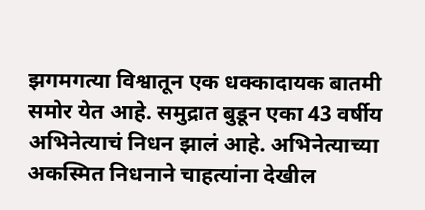झगमगत्या विश्वातून एक धक्कादायक बातमी समोर येत आहे. समुद्रात बुडून एका 43 वर्षीय अभिनेत्याचं निधन झालं आहे. अभिनेत्याच्या अकस्मित निधनाने चाहत्यांना देखील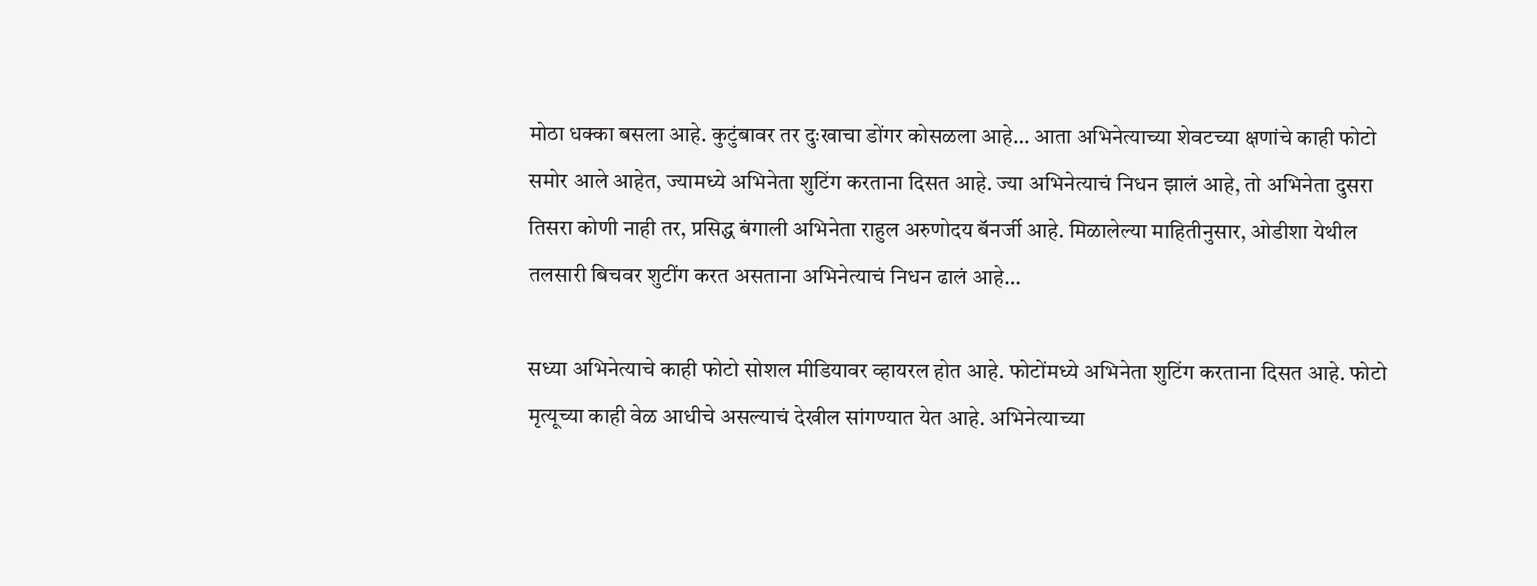मोठा धक्का बसला आहे. कुटुंबावर तर दुःखाचा डोंगर कोसळला आहे… आता अभिनेत्याच्या शेवटच्या क्षणांचे काही फोटो समोर आले आहेत, ज्यामध्ये अभिनेता शुटिंग करताना दिसत आहे. ज्या अभिनेत्याचं निधन झालं आहे, तो अभिनेता दुसरा तिसरा कोणी नाही तर, प्रसिद्ध बंगाली अभिनेता राहुल अरुणोदय बॅनर्जी आहे. मिळालेल्या माहितीनुसार, ओडीशा येथील तलसारी बिचवर शुटींग करत असताना अभिनेत्याचं निधन ढालं आहे…

सध्या अभिनेत्याचे काही फोटो सोशल मीडियावर व्हायरल होत आहे. फोटोंमध्ये अभिनेता शुटिंग करताना दिसत आहे. फोटो मृत्यूच्या काही वेळ आधीचे असल्याचं देखील सांगण्यात येत आहे. अभिनेत्याच्या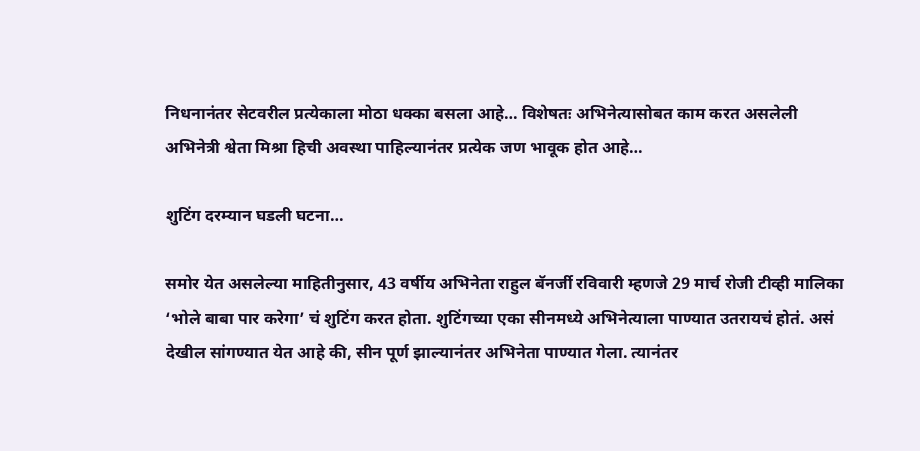निधनानंतर सेटवरील प्रत्येकाला मोठा धक्का बसला आहे… विशेषतः अभिनेत्यासोबत काम करत असलेली अभिनेत्री श्वेता मिश्रा हिची अवस्था पाहिल्यानंतर प्रत्येक जण भावूक होत आहे…

शुटिंग दरम्यान घडली घटना…

समोर येत असलेल्या माहितीनुसार, 43 वर्षीय अभिनेता राहुल बॅनर्जी रविवारी म्हणजे 29 मार्च रोजी टीव्ही मालिका ‘भोले बाबा पार करेगा’ चं शुटिंग करत होता. शुटिंगच्या एका सीनमध्ये अभिनेत्याला पाण्यात उतरायचं होतं. असं देखील सांगण्यात येत आहे की, सीन पूर्ण झाल्यानंतर अभिनेता पाण्यात गेला. त्यानंतर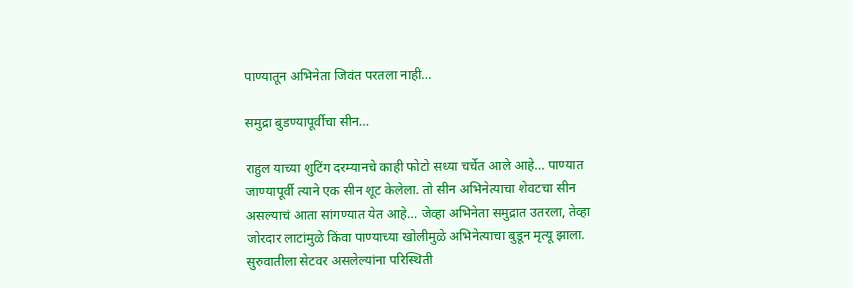पाण्यातून अभिनेता जिवंत परतला नाही…

समुद्रा बुडण्यापूर्वीचा सीन…

राहुल याच्या शुटिंग दरम्यानचे काही फोटो सध्या चर्चेत आले आहे… पाण्यात जाण्यापूर्वी त्याने एक सीन शूट केलेला. तो सीन अभिनेत्याचा शेवटचा सीन असल्याचं आता सांगण्यात येत आहे… जेव्हा अभिनेता समुद्रात उतरला, तेव्हा जोरदार लाटांमुळे किंवा पाण्याच्या खोलीमुळे अभिनेत्याचा बुडून मृत्यू झाला. सुरुवातीला सेटवर असलेल्यांना परिस्थिती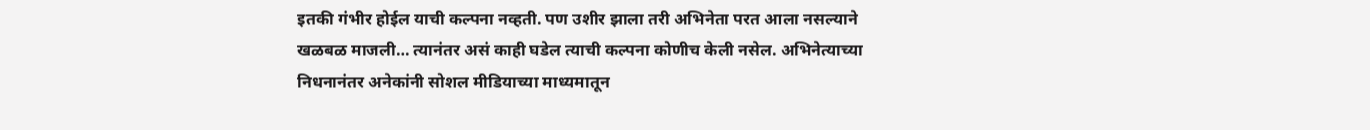इतकी गंभीर होईल याची कल्पना नव्हती. पण उशीर झाला तरी अभिनेता परत आला नसल्याने खळबळ माजली… त्यानंतर असं काही घडेल त्याची कल्पना कोणीच केली नसेल. अभिनेत्याच्या निधनानंतर अनेकांनी सोशल मीडियाच्या माध्यमातून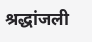श्रद्धांजली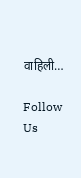वाहिली…

Follow Us